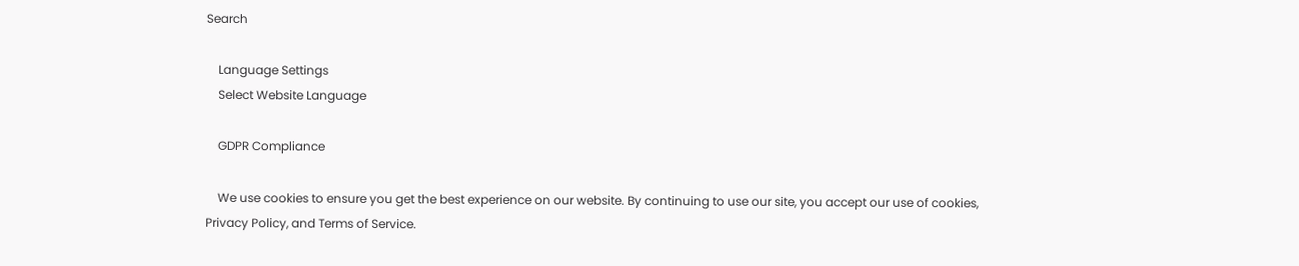Search

    Language Settings
    Select Website Language

    GDPR Compliance

    We use cookies to ensure you get the best experience on our website. By continuing to use our site, you accept our use of cookies, Privacy Policy, and Terms of Service.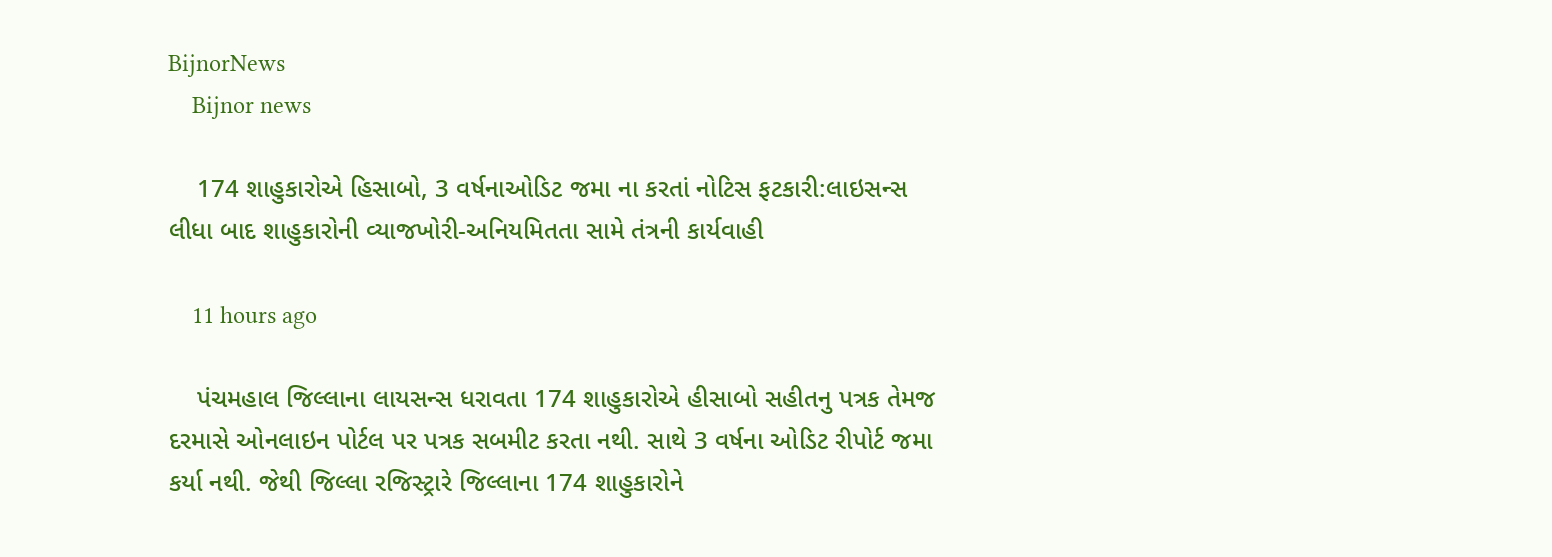BijnorNews
    Bijnor news

    174 શાહુકારોએ હિસાબો, 3 વર્ષનાઓડિટ જમા ના કરતાં નોટિસ ફટકારી:લાઇસન્સ લીધા બાદ શાહુકારોની વ્યાજખોરી-અનિયમિતતા સામે તંત્રની કાર્યવાહી

    11 hours ago

    પંચમહાલ જિલ્લાના લાયસન્સ ધરાવતા 174 શાહુકારોએ હીસાબો સહીતનુ પત્રક તેમજ દરમાસે ઓનલાઇન પોર્ટલ પર પત્રક સબમીટ કરતા નથી. સાથે 3 વર્ષના ઓડિટ રીપોર્ટ જમા કર્યા નથી. જેથી જિલ્લા રજિસ્ટ્રારે જિલ્લાના 174 શાહુકારોને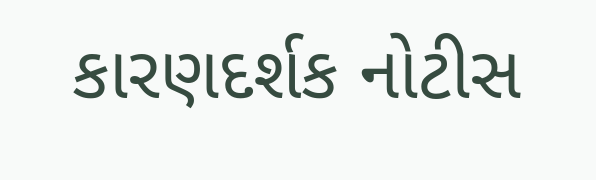કારણદર્શક નોટીસ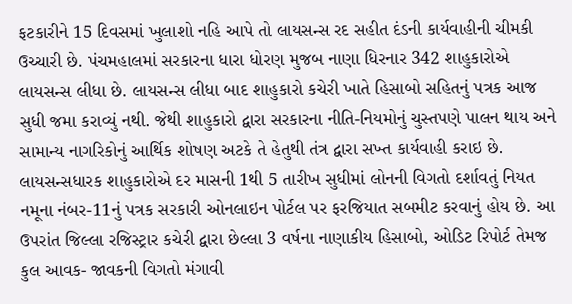ફટકારીને 15 દિવસમાં ખુલાશો નહિ આપે તો લાયસન્સ રદ સહીત દંડની કાર્યવાહીની ચીમકી ઉચ્ચારી છે. પંચમહાલમાં સરકારના ધારા ધોરણ મુજબ નાણા ધિરનાર 342 શાહુકારોએ લાયસન્સ લીધા છે. લાયસન્સ લીધા બાદ શાહુકારો કચેરી ખાતે હિસાબો સહિતનું પત્રક આજ સુધી જમા કરાવ્યું નથી. જેથી શાહુકારો દ્વારા સરકારના નીતિ-નિયમોનું ચુસ્તપણે પાલન થાય અને સામાન્ય નાગરિકોનું આર્થિક શોષણ અટકે તે હેતુથી તંત્ર દ્વારા સખ્ત કાર્યવાહી કરાઇ છે. લાયસન્સધારક શાહુકારોએ દર માસની 1થી 5 તારીખ સુધીમાં લોનની વિગતો દર્શાવતું નિયત નમૂના નંબર-11નું પત્રક સરકારી ઓનલાઇન પોર્ટલ પર ફરજિયાત સબમીટ કરવાનું હોય છે. આ ઉપરાંત જિલ્લા રજિસ્ટ્રાર કચેરી દ્વારા છેલ્લા 3 વર્ષના નાણાકીય હિસાબો, ઓડિટ રિપોર્ટ તેમજ કુલ આવક- જાવકની વિગતો મંગાવી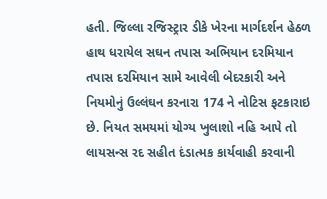હતી. જિલ્લા રજિસ્ટ્રાર ડીકે ખેરના માર્ગદર્શન હેઠળ હાથ ધરાયેલ સઘન તપાસ અભિયાન દરમિયાન તપાસ દરમિયાન સામે આવેલી બેદરકારી અને નિયમોનું ઉલ્લંઘન કરનારા 174 ને નોટિસ ફટકારાઇ છે. નિયત સમયમાં યોગ્ય ખુલાશો નહિ આપે તો લાયસન્સ રદ સહીત દંડાત્મક કાર્યવાહી કરવાની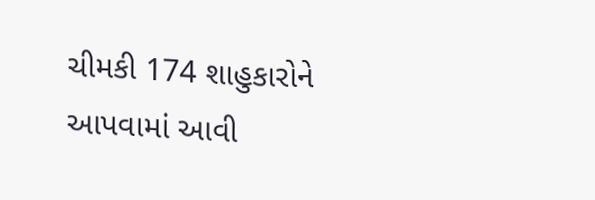ચીમકી 174 શાહુકારોને આપવામાં આવી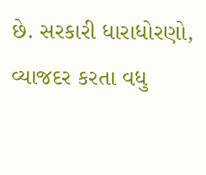છે. સરકારી ધારાધોરણો, વ્યાજદર કરતા વધુ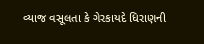વ્યાજ વસૂલતા કે ગેરકાયદે ધિરાણની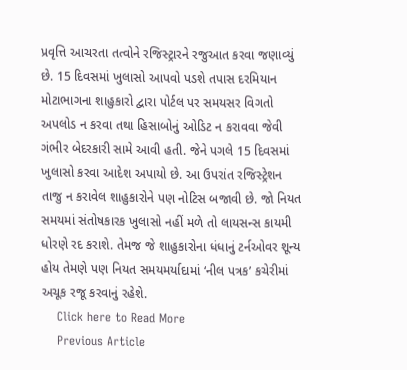પ્રવૃત્તિ આચરતા તત્વોને રજિસ્ટ્રારને રજુઆત કરવા જણાવ્યું છે. 15 દિવસમાં ખુલાસો આપવો પડશે તપાસ દરમિયાન મોટાભાગના શાહુકારો દ્વારા પોર્ટલ પર સમયસર વિગતો અપલોડ ન કરવા તથા હિસાબોનું ઓડિટ ન કરાવવા જેવી ગંભીર બેદરકારી સામે આવી હતી. જેને પગલે 15 દિવસમાં ખુલાસો કરવા આદેશ અપાયો છે. આ ઉપરાંત રજિસ્ટ્રેશન તાજુ ન કરાવેલ શાહુકારોને પણ નોટિસ બજાવી છે. જો નિયત સમયમાં સંતોષકારક ખુલાસો નહીં મળે તો લાયસન્સ કાયમી ધોરણે રદ કરાશે. તેમજ જે શાહુકારોના ધંધાનું ટર્નઓવર શૂન્ય હોય તેમણે પણ નિયત સમયમર્યાદામાં ‘નીલ પત્રક’ કચેરીમાં અચૂક રજૂ કરવાનું રહેશે.
    Click here to Read More
    Previous Article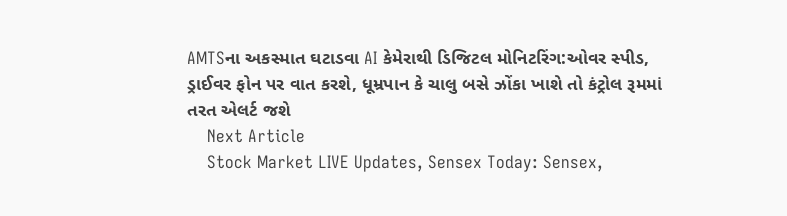AMTSના અકસ્માત ઘટાડવા AI કેમેરાથી ડિજિટલ મોનિટરિંગ:ઓવર સ્પીડ, ડ્રાઈવર ફોન પર વાત કરશે, ધૂમ્રપાન કે ચાલુ બસે ઝોંકા ખાશે તો કંટ્રોલ રૂમમાં તરત એલર્ટ જશે
    Next Article
    Stock Market LIVE Updates, Sensex Today: Sensex,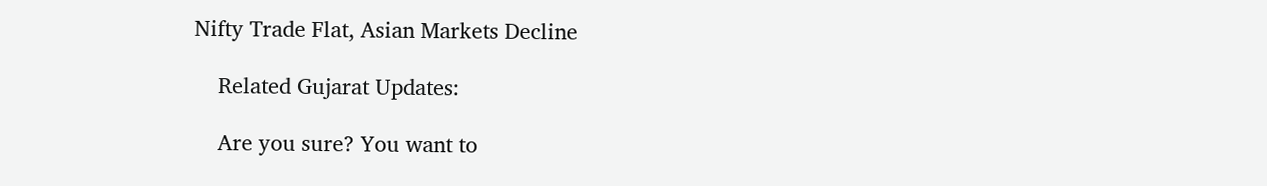Nifty Trade Flat, Asian Markets Decline

    Related Gujarat Updates:

    Are you sure? You want to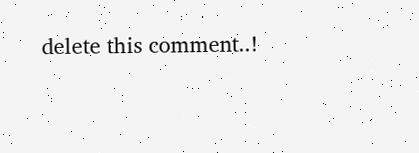delete this comment..!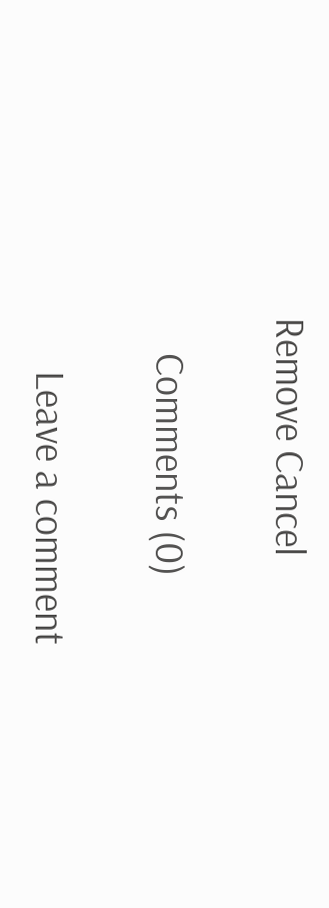Remove Cancel

    Comments (0)

      Leave a comment